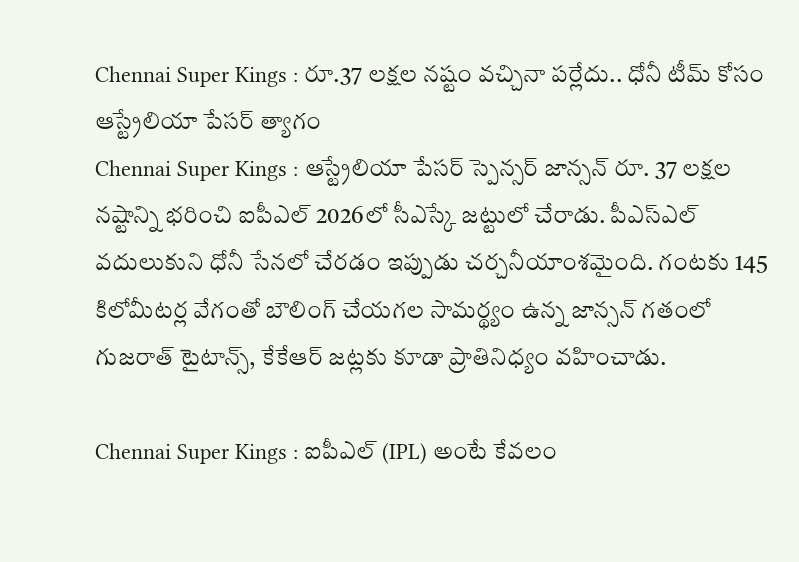Chennai Super Kings : రూ.37 లక్షల నష్టం వచ్చినా పర్లేదు.. ధోనీ టీమ్ కోసం ఆస్ట్రేలియా పేసర్ త్యాగం
Chennai Super Kings : ఆస్ట్రేలియా పేసర్ స్పెన్సర్ జాన్సన్ రూ. 37 లక్షల నష్టాన్ని భరించి ఐపీఎల్ 2026లో సీఎస్కే జట్టులో చేరాడు. పీఎస్ఎల్ వదులుకుని ధోనీ సేనలో చేరడం ఇప్పుడు చర్చనీయాంశమైంది. గంటకు 145 కిలోమీటర్ల వేగంతో బౌలింగ్ చేయగల సామర్థ్యం ఉన్న జాన్సన్ గతంలో గుజరాత్ టైటాన్స్, కేకేఆర్ జట్లకు కూడా ప్రాతినిధ్యం వహించాడు.

Chennai Super Kings : ఐపీఎల్ (IPL) అంటే కేవలం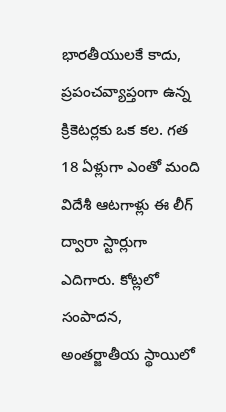భారతీయులకే కాదు, ప్రపంచవ్యాప్తంగా ఉన్న క్రికెటర్లకు ఒక కల. గత 18 ఏళ్లుగా ఎంతో మంది విదేశీ ఆటగాళ్లు ఈ లీగ్ ద్వారా స్టార్లుగా ఎదిగారు. కోట్లలో సంపాదన, అంతర్జాతీయ స్థాయిలో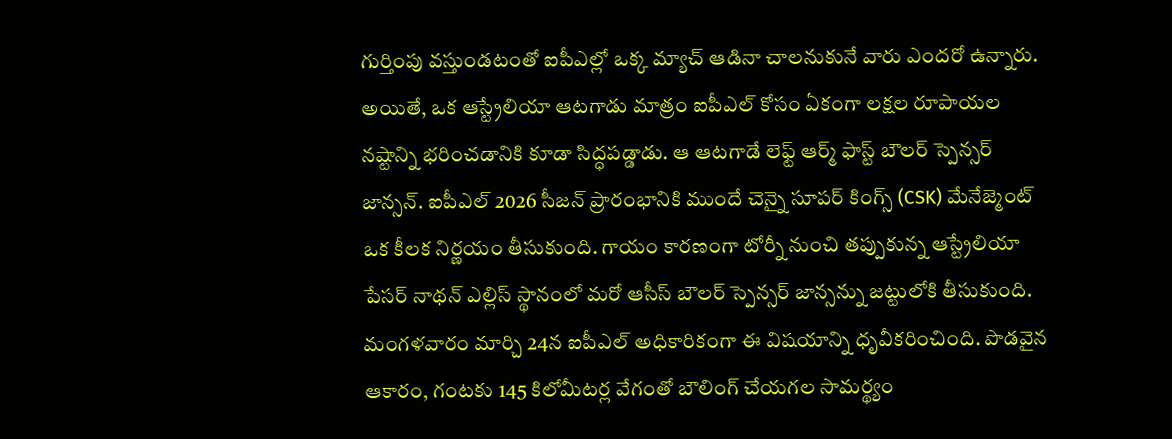గుర్తింపు వస్తుండటంతో ఐపీఎల్లో ఒక్క మ్యాచ్ ఆడినా చాలనుకునే వారు ఎందరో ఉన్నారు. అయితే, ఒక ఆస్ట్రేలియా ఆటగాడు మాత్రం ఐపీఎల్ కోసం ఏకంగా లక్షల రూపాయల నష్టాన్ని భరించడానికి కూడా సిద్ధపడ్డాడు. ఆ ఆటగాడే లెఫ్ట్ ఆర్మ్ ఫాస్ట్ బౌలర్ స్పెన్సర్ జాన్సన్. ఐపీఎల్ 2026 సీజన్ ప్రారంభానికి ముందే చెన్నై సూపర్ కింగ్స్ (CSK) మేనేజ్మెంట్ ఒక కీలక నిర్ణయం తీసుకుంది. గాయం కారణంగా టోర్నీ నుంచి తప్పుకున్న ఆస్ట్రేలియా పేసర్ నాథన్ ఎల్లిస్ స్థానంలో మరో ఆసీస్ బౌలర్ స్పెన్సర్ జాన్సన్ను జట్టులోకి తీసుకుంది. మంగళవారం మార్చి 24న ఐపీఎల్ అధికారికంగా ఈ విషయాన్ని ధృవీకరించింది. పొడవైన ఆకారం, గంటకు 145 కిలోమీటర్ల వేగంతో బౌలింగ్ చేయగల సామర్థ్యం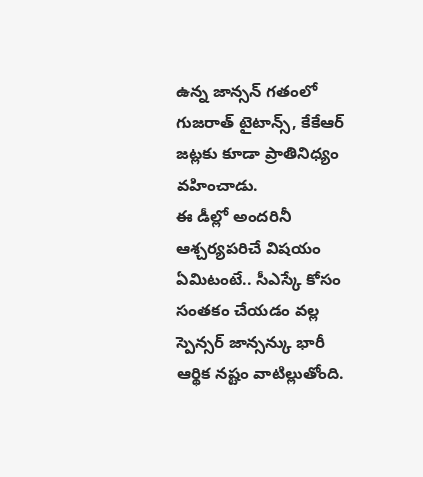ఉన్న జాన్సన్ గతంలో గుజరాత్ టైటాన్స్, కేకేఆర్ జట్లకు కూడా ప్రాతినిధ్యం వహించాడు.
ఈ డీల్లో అందరినీ ఆశ్చర్యపరిచే విషయం ఏమిటంటే.. సీఎస్కే కోసం సంతకం చేయడం వల్ల స్పెన్సర్ జాన్సన్కు భారీ ఆర్థిక నష్టం వాటిల్లుతోంది.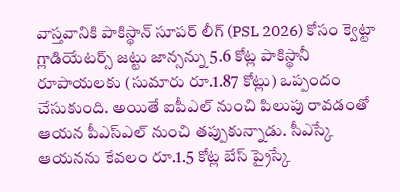వాస్తవానికి పాకిస్థాన్ సూపర్ లీగ్ (PSL 2026) కోసం క్వెట్టా గ్లాడియేటర్స్ జట్టు జాన్సన్ను 5.6 కోట్ల పాకిస్థానీ రూపాయలకు (సుమారు రూ.1.87 కోట్లు) ఒప్పందం చేసుకుంది. అయితే ఐపీఎల్ నుంచి పిలుపు రావడంతో ఆయన పీఎస్ఎల్ నుంచి తప్పుకున్నాడు. సీఎస్కే ఆయనను కేవలం రూ.1.5 కోట్ల బేస్ ప్రైస్కే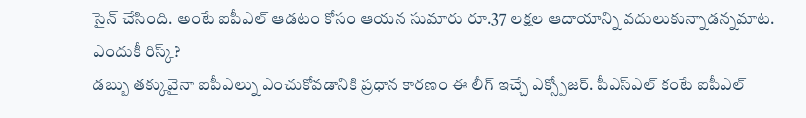సైన్ చేసింది. అంటే ఐపీఎల్ ఆడటం కోసం ఆయన సుమారు రూ.37 లక్షల ఆదాయాన్ని వదులుకున్నాడన్నమాట.
ఎందుకీ రిస్క్?
డబ్బు తక్కువైనా ఐపీఎల్ను ఎంచుకోవడానికి ప్రధాన కారణం ఈ లీగ్ ఇచ్చే ఎక్స్పోజర్. పీఎస్ఎల్ కంటే ఐపీఎల్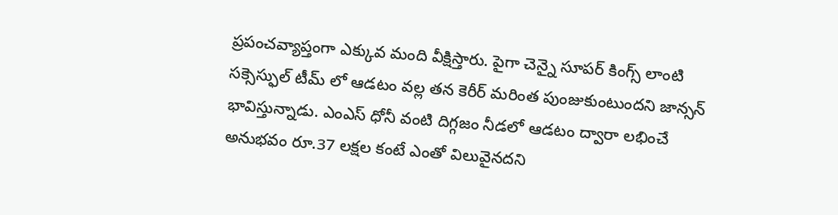ప్రపంచవ్యాప్తంగా ఎక్కువ మంది వీక్షిస్తారు. పైగా చెన్నై సూపర్ కింగ్స్ లాంటి సక్సెస్ఫుల్ టీమ్ లో ఆడటం వల్ల తన కెరీర్ మరింత పుంజుకుంటుందని జాన్సన్ భావిస్తున్నాడు. ఎంఎస్ ధోనీ వంటి దిగ్గజం నీడలో ఆడటం ద్వారా లభించే అనుభవం రూ.37 లక్షల కంటే ఎంతో విలువైనదని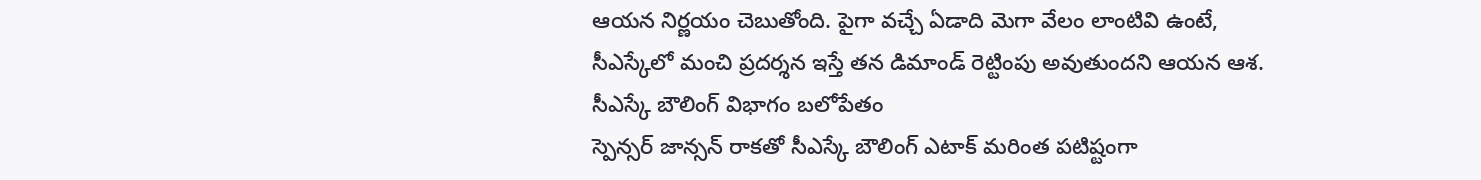ఆయన నిర్ణయం చెబుతోంది. పైగా వచ్చే ఏడాది మెగా వేలం లాంటివి ఉంటే, సీఎస్కేలో మంచి ప్రదర్శన ఇస్తే తన డిమాండ్ రెట్టింపు అవుతుందని ఆయన ఆశ.
సీఎస్కే బౌలింగ్ విభాగం బలోపేతం
స్పెన్సర్ జాన్సన్ రాకతో సీఎస్కే బౌలింగ్ ఎటాక్ మరింత పటిష్టంగా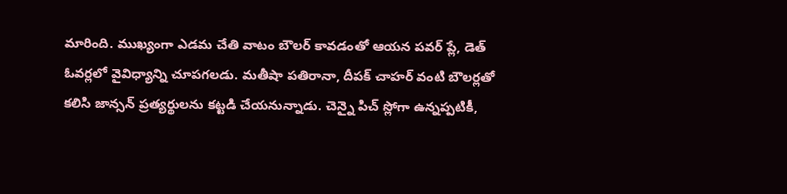మారింది. ముఖ్యంగా ఎడమ చేతి వాటం బౌలర్ కావడంతో ఆయన పవర్ ప్లే, డెత్ ఓవర్లలో వైవిధ్యాన్ని చూపగలడు. మతీషా పతిరానా, దీపక్ చాహర్ వంటి బౌలర్లతో కలిసి జాన్సన్ ప్రత్యర్థులను కట్టడి చేయనున్నాడు. చెన్నై పిచ్ స్లోగా ఉన్నప్పటికీ,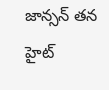జాన్సన్ తన హైట్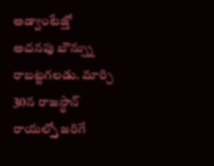అడ్వాంటేజ్తో అదనపు బౌన్స్ను రాబట్టగలడు. మార్చి 30న రాజస్థాన్ రాయల్స్తో జరిగే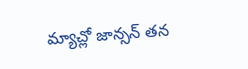మ్యాచ్లో జాన్సన్ తన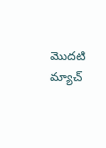మొదటి మ్యాచ్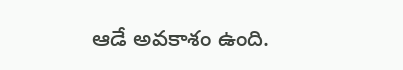ఆడే అవకాశం ఉంది.